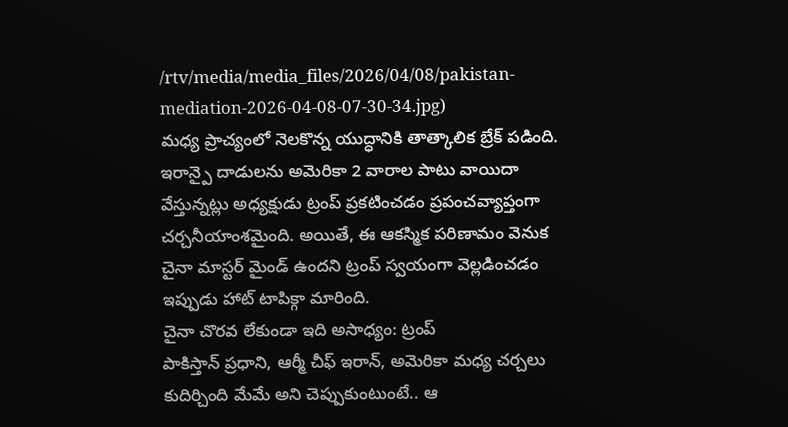/rtv/media/media_files/2026/04/08/pakistan-mediation-2026-04-08-07-30-34.jpg)
మధ్య ప్రాచ్యంలో నెలకొన్న యుద్ధానికి తాత్కాలిక బ్రేక్ పడింది. ఇరాన్పై దాడులను అమెరికా 2 వారాల పాటు వాయిదా వేస్తున్నట్లు అధ్యక్షుడు ట్రంప్ ప్రకటించడం ప్రపంచవ్యాప్తంగా చర్చనీయాంశమైంది. అయితే, ఈ ఆకస్మిక పరిణామం వెనుక చైనా మాస్టర్ మైండ్ ఉందని ట్రంప్ స్వయంగా వెల్లడించడం ఇప్పుడు హాట్ టాపిక్గా మారింది.
చైనా చొరవ లేకుండా ఇది అసాధ్యం: ట్రంప్
పాకిస్తాన్ ప్రధాని, ఆర్మీ చీఫ్ ఇరాన్, అమెరికా మధ్య చర్చలు కుదిర్చింది మేమే అని చెప్పుకుంటుంటే.. ఆ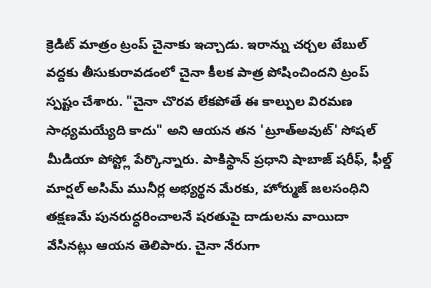క్రెడిట్ మాత్రం ట్రంప్ చైనాకు ఇచ్చాడు. ఇరాన్ను చర్చల టేబుల్ వద్దకు తీసుకురావడంలో చైనా కీలక పాత్ర పోషించిందని ట్రంప్ స్పష్టం చేశారు. "చైనా చొరవ లేకపోతే ఈ కాల్పుల విరమణ సాధ్యమయ్యేది కాదు" అని ఆయన తన 'ట్రూత్అవుట్' సోషల్ మీడియా పోస్ట్లో పేర్కొన్నారు. పాకిస్థాన్ ప్రధాని షాబాజ్ షరీఫ్, ఫీల్డ్ మార్షల్ అసిమ్ మునీర్ల అభ్యర్థన మేరకు, హోర్ముజ్ జలసంధిని తక్షణమే పునరుద్ధరించాలనే షరతుపై దాడులను వాయిదా వేసినట్లు ఆయన తెలిపారు. చైనా నేరుగా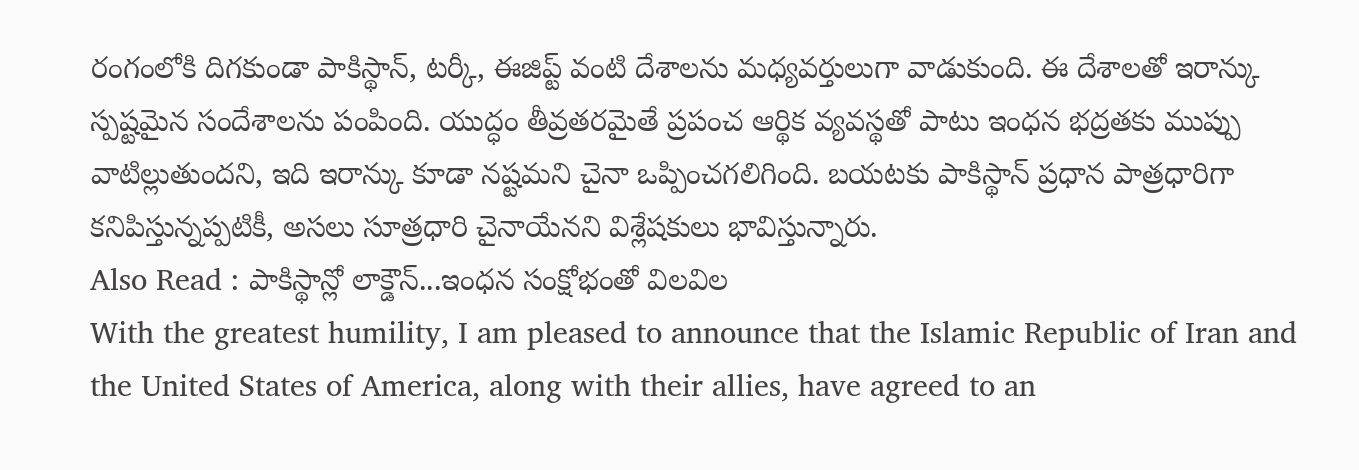రంగంలోకి దిగకుండా పాకిస్థాన్, టర్కీ, ఈజిప్ట్ వంటి దేశాలను మధ్యవర్తులుగా వాడుకుంది. ఈ దేశాలతో ఇరాన్కు స్పష్టమైన సందేశాలను పంపింది. యుద్ధం తీవ్రతరమైతే ప్రపంచ ఆర్థిక వ్యవస్థతో పాటు ఇంధన భద్రతకు ముప్పు వాటిల్లుతుందని, ఇది ఇరాన్కు కూడా నష్టమని చైనా ఒప్పించగలిగింది. బయటకు పాకిస్థాన్ ప్రధాన పాత్రధారిగా కనిపిస్తున్నప్పటికీ, అసలు సూత్రధారి చైనాయేనని విశ్లేషకులు భావిస్తున్నారు.
Also Read : పాకిస్థాన్లో లాక్డౌన్...ఇంధన సంక్షోభంతో విలవిల
With the greatest humility, I am pleased to announce that the Islamic Republic of Iran and the United States of America, along with their allies, have agreed to an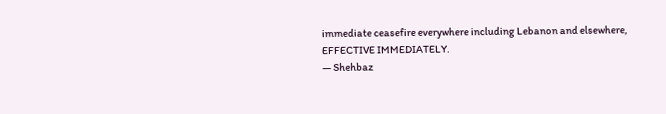immediate ceasefire everywhere including Lebanon and elsewhere, EFFECTIVE IMMEDIATELY.
— Shehbaz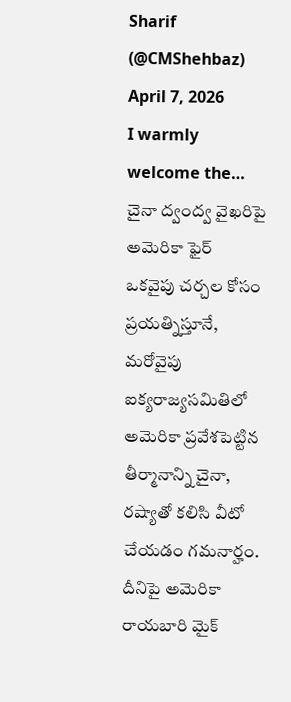Sharif (@CMShehbaz) April 7, 2026
I warmly welcome the…
చైనా ద్వంద్వ వైఖరిపై అమెరికా ఫైర్
ఒకవైపు చర్చల కోసం ప్రయత్నిస్తూనే, మరోవైపు ఐక్యరాజ్యసమితిలో అమెరికా ప్రవేశపెట్టిన తీర్మానాన్ని చైనా, రష్యాతో కలిసి వీటో చేయడం గమనార్హం. దీనిపై అమెరికా రాయబారి మైక్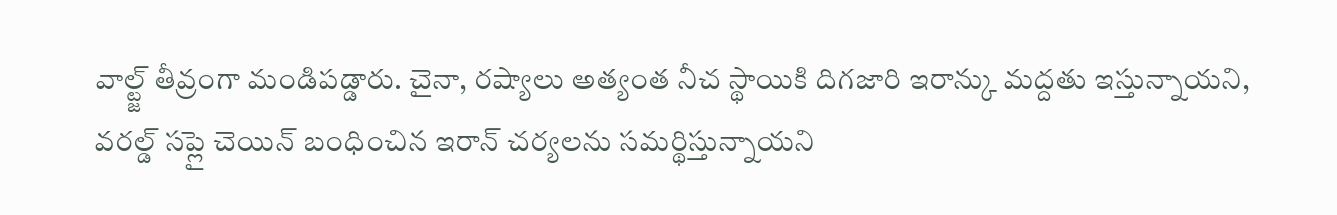వాల్ట్జ్ తీవ్రంగా మండిపడ్డారు. చైనా, రష్యాలు అత్యంత నీచ స్థాయికి దిగజారి ఇరాన్కు మద్దతు ఇస్తున్నాయని, వరల్డ్ సప్లై చెయిన్ బంధించిన ఇరాన్ చర్యలను సమర్థిస్తున్నాయని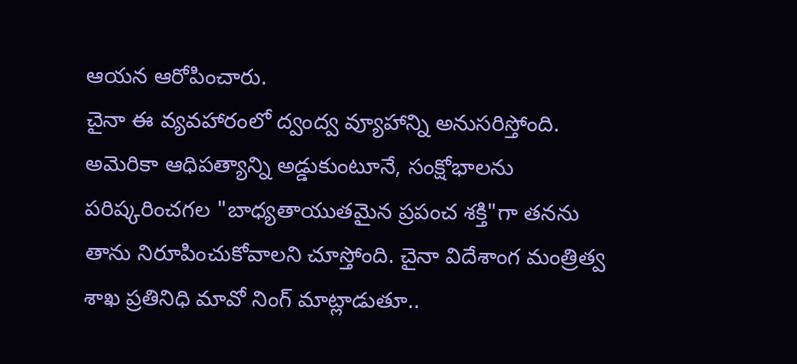ఆయన ఆరోపించారు.
చైనా ఈ వ్యవహారంలో ద్వంద్వ వ్యూహాన్ని అనుసరిస్తోంది. అమెరికా ఆధిపత్యాన్ని అడ్డుకుంటూనే, సంక్షోభాలను పరిష్కరించగల "బాధ్యతాయుతమైన ప్రపంచ శక్తి"గా తనను తాను నిరూపించుకోవాలని చూస్తోంది. చైనా విదేశాంగ మంత్రిత్వ శాఖ ప్రతినిధి మావో నింగ్ మాట్లాడుతూ..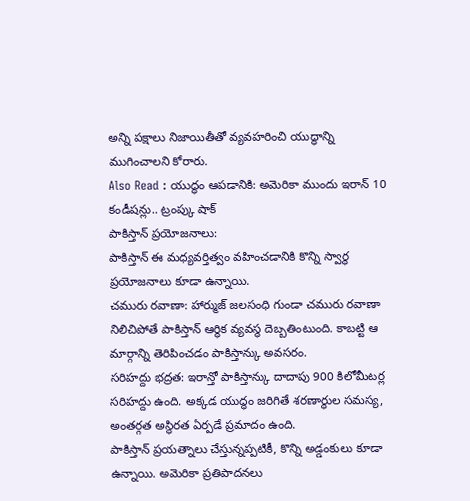అన్ని పక్షాలు నిజాయితీతో వ్యవహరించి యుద్ధాన్ని ముగించాలని కోరారు.
Also Read : యుద్ధం ఆపడానికి: అమెరికా ముందు ఇరాన్ 10 కండీషన్లు.. ట్రంప్కు షాక్
పాకిస్తాన్ ప్రయోజనాలు:
పాకిస్తాన్ ఈ మధ్యవర్తిత్వం వహించడానికి కొన్ని స్వార్థ ప్రయోజనాలు కూడా ఉన్నాయి.
చమురు రవాణా: హార్ముజ్ జలసంధి గుండా చమురు రవాణా నిలిచిపోతే పాకిస్తాన్ ఆర్థిక వ్యవస్థ దెబ్బతింటుంది. కాబట్టి ఆ మార్గాన్ని తెరిపించడం పాకిస్తాన్కు అవసరం.
సరిహద్దు భద్రత: ఇరాన్తో పాకిస్తాన్కు దాదాపు 900 కిలోమీటర్ల సరిహద్దు ఉంది. అక్కడ యుద్ధం జరిగితే శరణార్థుల సమస్య, అంతర్గత అస్థిరత ఏర్పడే ప్రమాదం ఉంది.
పాకిస్తాన్ ప్రయత్నాలు చేస్తున్నప్పటికీ, కొన్ని అడ్డంకులు కూడా ఉన్నాయి. అమెరికా ప్రతిపాదనలు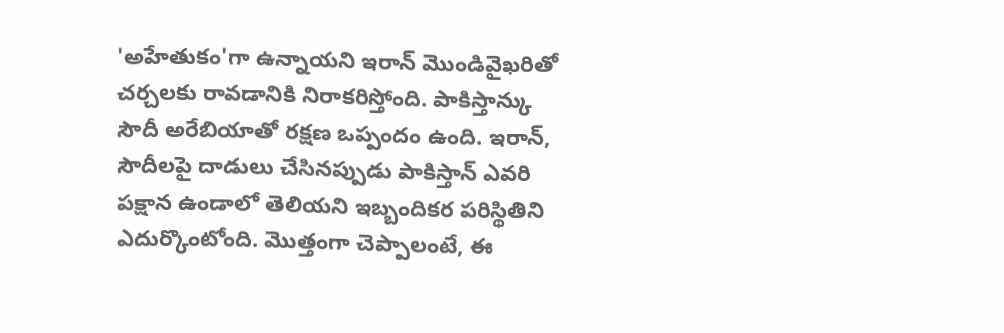'అహేతుకం'గా ఉన్నాయని ఇరాన్ మొండివైఖరితో చర్చలకు రావడానికి నిరాకరిస్తోంది. పాకిస్తాన్కు సౌదీ అరేబియాతో రక్షణ ఒప్పందం ఉంది. ఇరాన్, సౌదీలపై దాడులు చేసినప్పుడు పాకిస్తాన్ ఎవరి పక్షాన ఉండాలో తెలియని ఇబ్బందికర పరిస్థితిని ఎదుర్కొంటోంది. మొత్తంగా చెప్పాలంటే, ఈ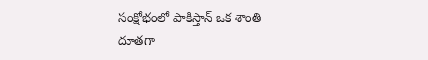సంక్షోభంలో పాకిస్తాన్ ఒక శాంతి దూతగా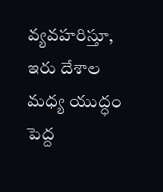వ్యవహరిస్తూ, ఇరు దేశాల మధ్య యుద్ధం పెద్ద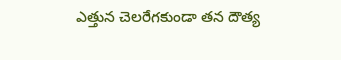ఎత్తున చెలరేగకుండా తన దౌత్య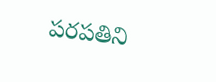పరపతిని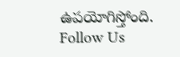ఉపయోగిస్తోంది.
Follow Us